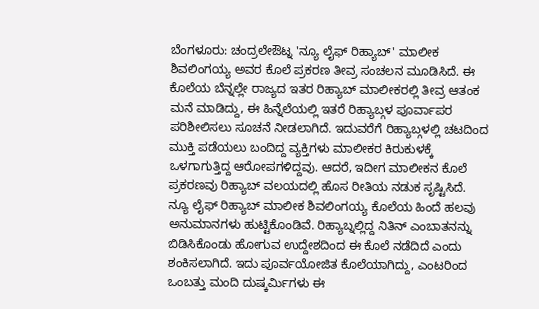ಬೆಂಗಳೂರು: ಚಂದ್ರಲೇಔಟ್ನ 'ನ್ಯೂ ಲೈಫ್ ರಿಹ್ಯಾಬ್' ಮಾಲೀಕ ಶಿವಲಿಂಗಯ್ಯ ಅವರ ಕೊಲೆ ಪ್ರಕರಣ ತೀವ್ರ ಸಂಚಲನ ಮೂಡಿಸಿದೆ. ಈ ಕೊಲೆಯ ಬೆನ್ನಲ್ಲೇ ರಾಜ್ಯದ ಇತರ ರಿಹ್ಯಾಬ್ ಮಾಲೀಕರಲ್ಲಿ ತೀವ್ರ ಆತಂಕ ಮನೆ ಮಾಡಿದ್ದು, ಈ ಹಿನ್ನೆಲೆಯಲ್ಲಿ ಇತರೆ ರಿಹ್ಯಾಬ್ಗಳ ಪೂರ್ವಾಪರ ಪರಿಶೀಲಿಸಲು ಸೂಚನೆ ನೀಡಲಾಗಿದೆ. ಇದುವರೆಗೆ ರಿಹ್ಯಾಬ್ಗಳಲ್ಲಿ ಚಟದಿಂದ ಮುಕ್ತಿ ಪಡೆಯಲು ಬಂದಿದ್ದ ವ್ಯಕ್ತಿಗಳು ಮಾಲೀಕರ ಕಿರುಕುಳಕ್ಕೆ ಒಳಗಾಗುತ್ತಿದ್ದ ಆರೋಪಗಳಿದ್ದವು. ಆದರೆ, ಇದೀಗ ಮಾಲೀಕನ ಕೊಲೆ ಪ್ರಕರಣವು ರಿಹ್ಯಾಬ್ ವಲಯದಲ್ಲಿ ಹೊಸ ರೀತಿಯ ನಡುಕ ಸೃಷ್ಟಿಸಿದೆ.
ನ್ಯೂ ಲೈಫ್ ರಿಹ್ಯಾಬ್ ಮಾಲೀಕ ಶಿವಲಿಂಗಯ್ಯ ಕೊಲೆಯ ಹಿಂದೆ ಹಲವು ಅನುಮಾನಗಳು ಹುಟ್ಟಿಕೊಂಡಿವೆ. ರಿಹ್ಯಾಬ್ನಲ್ಲಿದ್ದ ನಿತಿನ್ ಎಂಬಾತನನ್ನು ಬಿಡಿಸಿಕೊಂಡು ಹೋಗುವ ಉದ್ದೇಶದಿಂದ ಈ ಕೊಲೆ ನಡೆದಿದೆ ಎಂದು ಶಂಕಿಸಲಾಗಿದೆ. ಇದು ಪೂರ್ವಯೋಜಿತ ಕೊಲೆಯಾಗಿದ್ದು, ಎಂಟರಿಂದ ಒಂಬತ್ತು ಮಂದಿ ದುಷ್ಕರ್ಮಿಗಳು ಈ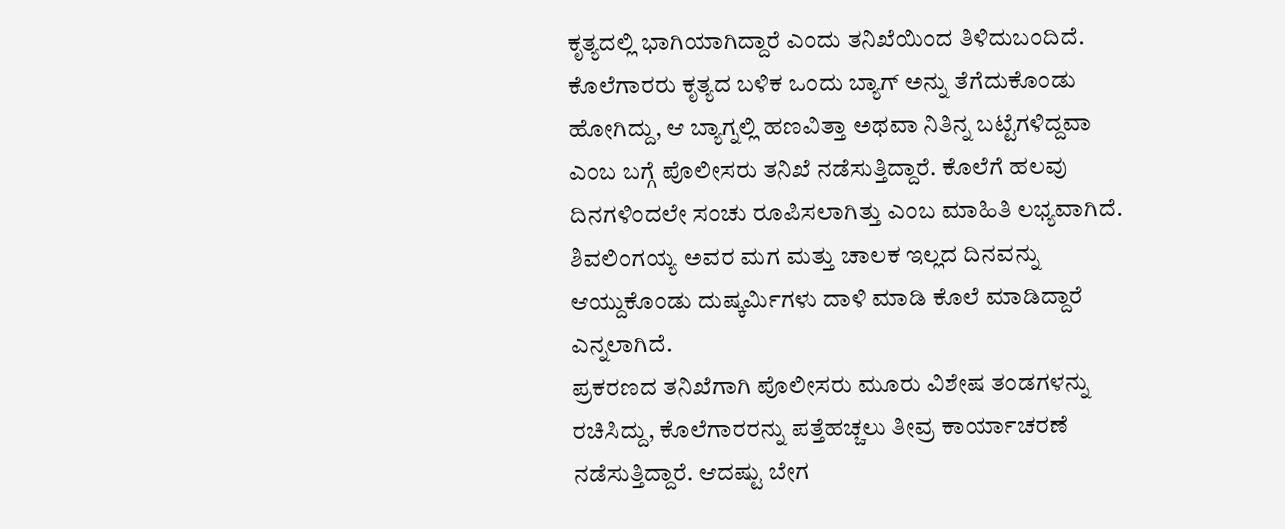ಕೃತ್ಯದಲ್ಲಿ ಭಾಗಿಯಾಗಿದ್ದಾರೆ ಎಂದು ತನಿಖೆಯಿಂದ ತಿಳಿದುಬಂದಿದೆ. ಕೊಲೆಗಾರರು ಕೃತ್ಯದ ಬಳಿಕ ಒಂದು ಬ್ಯಾಗ್ ಅನ್ನು ತೆಗೆದುಕೊಂಡು ಹೋಗಿದ್ದು, ಆ ಬ್ಯಾಗ್ನಲ್ಲಿ ಹಣವಿತ್ತಾ ಅಥವಾ ನಿತಿನ್ನ ಬಟ್ಟೆಗಳಿದ್ದವಾ ಎಂಬ ಬಗ್ಗೆ ಪೊಲೀಸರು ತನಿಖೆ ನಡೆಸುತ್ತಿದ್ದಾರೆ. ಕೊಲೆಗೆ ಹಲವು ದಿನಗಳಿಂದಲೇ ಸಂಚು ರೂಪಿಸಲಾಗಿತ್ತು ಎಂಬ ಮಾಹಿತಿ ಲಭ್ಯವಾಗಿದೆ. ಶಿವಲಿಂಗಯ್ಯ ಅವರ ಮಗ ಮತ್ತು ಚಾಲಕ ಇಲ್ಲದ ದಿನವನ್ನು ಆಯ್ದುಕೊಂಡು ದುಷ್ಕರ್ಮಿಗಳು ದಾಳಿ ಮಾಡಿ ಕೊಲೆ ಮಾಡಿದ್ದಾರೆ ಎನ್ನಲಾಗಿದೆ.
ಪ್ರಕರಣದ ತನಿಖೆಗಾಗಿ ಪೊಲೀಸರು ಮೂರು ವಿಶೇಷ ತಂಡಗಳನ್ನು ರಚಿಸಿದ್ದು, ಕೊಲೆಗಾರರನ್ನು ಪತ್ತೆಹಚ್ಚಲು ತೀವ್ರ ಕಾರ್ಯಾಚರಣೆ ನಡೆಸುತ್ತಿದ್ದಾರೆ. ಆದಷ್ಟು ಬೇಗ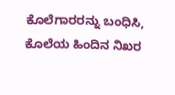ಕೊಲೆಗಾರರನ್ನು ಬಂಧಿಸಿ, ಕೊಲೆಯ ಹಿಂದಿನ ನಿಖರ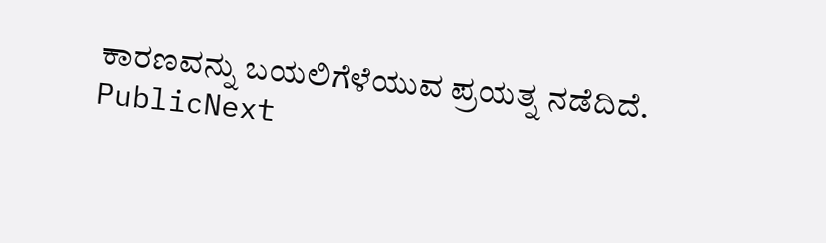ಕಾರಣವನ್ನು ಬಯಲಿಗೆಳೆಯುವ ಪ್ರಯತ್ನ ನಡೆದಿದೆ.
PublicNext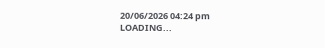20/06/2026 04:24 pm
LOADING...